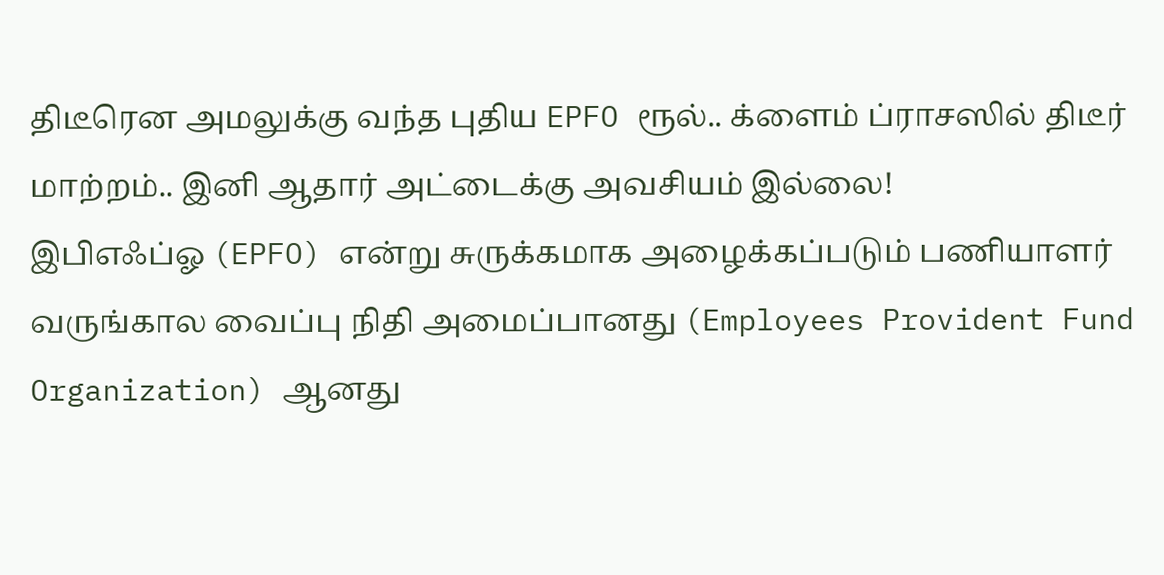திடீரென அமலுக்கு வந்த புதிய EPFO ரூல்.. க்ளைம் ப்ராசஸில் திடீர் மாற்றம்.. இனி ஆதார் அட்டைக்கு அவசியம் இல்லை!
இபிஎஃப்ஓ (EPFO) என்று சுருக்கமாக அழைக்கப்படும் பணியாளர் வருங்கால வைப்பு நிதி அமைப்பானது (Employees Provident Fund Organization) ஆனது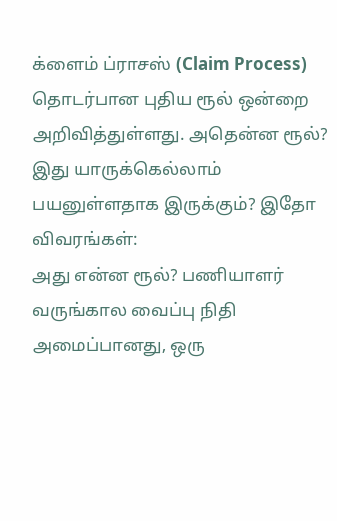க்ளைம் ப்ராசஸ் (Claim Process) தொடர்பான புதிய ரூல் ஒன்றை அறிவித்துள்ளது. அதென்ன ரூல்? இது யாருக்கெல்லாம் பயனுள்ளதாக இருக்கும்? இதோ விவரங்கள்:
அது என்ன ரூல்? பணியாளர் வருங்கால வைப்பு நிதி அமைப்பானது, ஒரு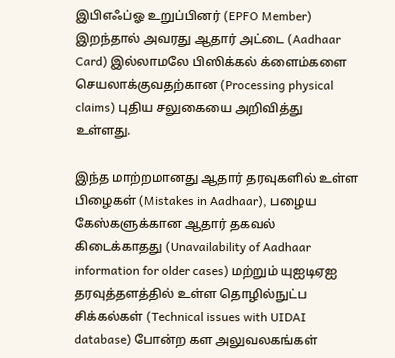இபிஎஃப்ஓ உறுப்பினர் (EPFO Member) இறந்தால் அவரது ஆதார் அட்டை (Aadhaar Card) இல்லாமலே பிஸிக்கல் க்ளைம்களை செயலாக்குவதற்கான (Processing physical claims) புதிய சலுகையை அறிவித்து உள்ளது.

இந்த மாற்றமானது ஆதார் தரவுகளில் உள்ள பிழைகள் (Mistakes in Aadhaar), பழைய கேஸ்களுக்கான ஆதார் தகவல் கிடைக்காதது (Unavailability of Aadhaar information for older cases) மற்றும் யுஐடிஏஐ தரவுத்தளத்தில் உள்ள தொழில்நுட்ப சிக்கல்கள் (Technical issues with UIDAI database) போன்ற கள அலுவலகங்கள்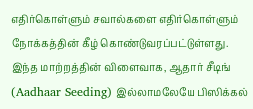எதிர்கொள்ளும் சவால்களை எதிர்கொள்ளும் நோக்கத்தின் கீழ் கொண்டுவரப்பட்டுள்ளது.
இந்த மாற்றத்தின் விளைவாக, ஆதார் சீடிங் (Aadhaar Seeding) இல்லாமலேயே பிஸிக்கல்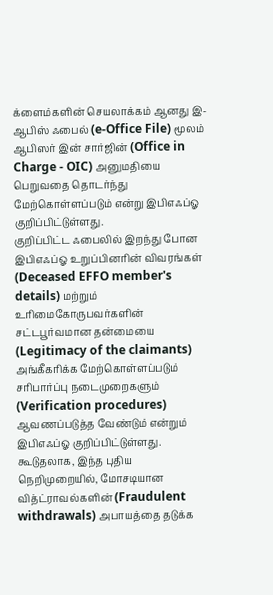க்ளைம்களின் செயலாக்கம் ஆனது இ-ஆபிஸ் ஃபைல் (e-Office File) மூலம் ஆபிஸர் இன் சார்ஜின் (Office in Charge - OIC) அனுமதியை பெறுவதை தொடர்ந்து மேற்கொள்ளப்படும் என்று இபிஎஃப்ஓ குறிப்பிட்டுள்ளது.
குறிப்பிட்ட ஃபைலில் இறந்து போன இபிஎஃப்ஓ உறுப்பினரின் விவரங்கள் (Deceased EFFO member's details) மற்றும் உரிமைகோருபவர்களின் சட்டபூர்வமான தன்மையை (Legitimacy of the claimants) அங்கீகரிக்க மேற்கொள்ளப்படும் சரிபார்ப்பு நடைமுறைகளும் (Verification procedures) ஆவணப்படுத்த வேண்டும் என்றும் இபிஎஃப்ஓ குறிப்பிட்டுள்ளது.
கூடுதலாக, இந்த புதிய நெறிமுறையில், மோசடியான வித்ட்ராவல்களின் (Fraudulent withdrawals) அபாயத்தை தடுக்க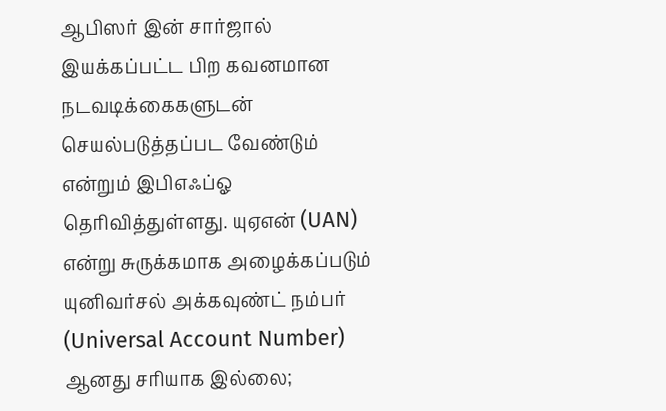ஆபிஸர் இன் சார்ஜால் இயக்கப்பட்ட பிற கவனமான நடவடிக்கைகளுடன் செயல்படுத்தப்பட வேண்டும் என்றும் இபிஎஃப்ஓ தெரிவித்துள்ளது. யுஏஎன் (UAN) என்று சுருக்கமாக அழைக்கப்படும் யுனிவர்சல் அக்கவுண்ட் நம்பர் (Universal Account Number) ஆனது சரியாக இல்லை;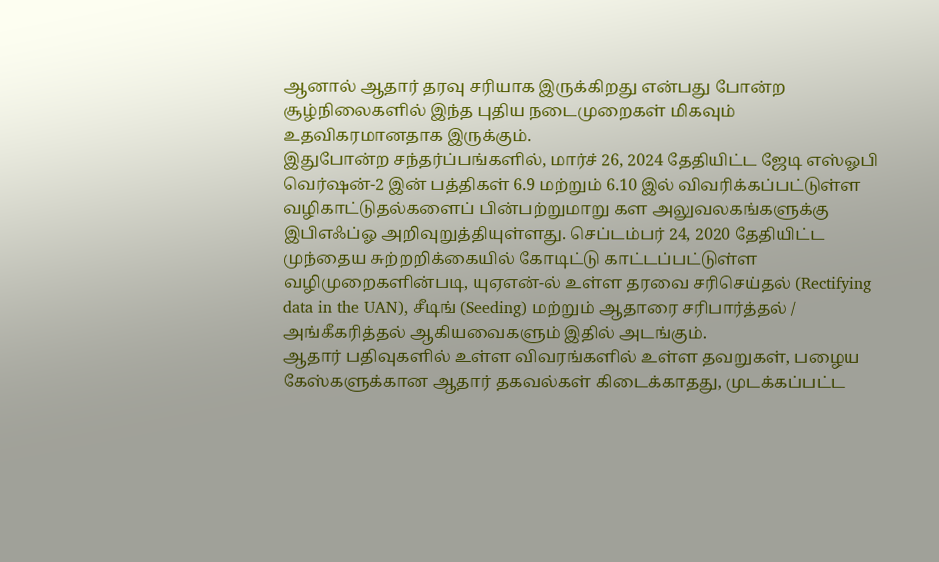ஆனால் ஆதார் தரவு சரியாக இருக்கிறது என்பது போன்ற சூழ்நிலைகளில் இந்த புதிய நடைமுறைகள் மிகவும் உதவிகரமானதாக இருக்கும்.
இதுபோன்ற சந்தர்ப்பங்களில், மார்ச் 26, 2024 தேதியிட்ட ஜேடி எஸ்ஓபி வெர்ஷன்-2 இன் பத்திகள் 6.9 மற்றும் 6.10 இல் விவரிக்கப்பட்டுள்ள வழிகாட்டுதல்களைப் பின்பற்றுமாறு கள அலுவலகங்களுக்கு இபிஎஃப்ஓ அறிவுறுத்தியுள்ளது. செப்டம்பர் 24, 2020 தேதியிட்ட முந்தைய சுற்றறிக்கையில் கோடிட்டு காட்டப்பட்டுள்ள வழிமுறைகளின்படி, யுஏஎன்-ல் உள்ள தரவை சரிசெய்தல் (Rectifying data in the UAN), சீடிங் (Seeding) மற்றும் ஆதாரை சரிபார்த்தல் / அங்கீகரித்தல் ஆகியவைகளும் இதில் அடங்கும்.
ஆதார் பதிவுகளில் உள்ள விவரங்களில் உள்ள தவறுகள், பழைய கேஸ்களுக்கான ஆதார் தகவல்கள் கிடைக்காதது, முடக்கப்பட்ட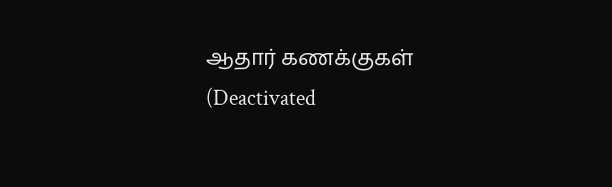ஆதார் கணக்குகள் (Deactivated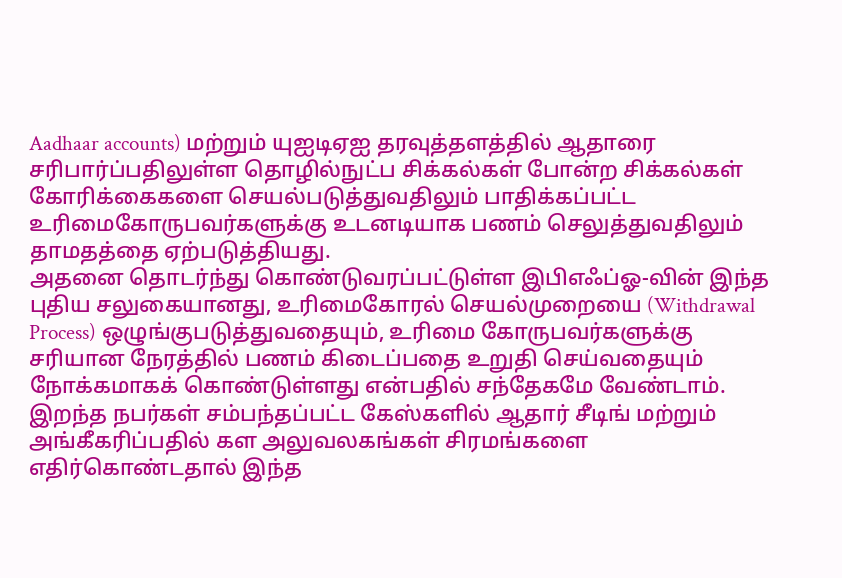Aadhaar accounts) மற்றும் யுஐடிஏஐ தரவுத்தளத்தில் ஆதாரை சரிபார்ப்பதிலுள்ள தொழில்நுட்ப சிக்கல்கள் போன்ற சிக்கல்கள் கோரிக்கைகளை செயல்படுத்துவதிலும் பாதிக்கப்பட்ட உரிமைகோருபவர்களுக்கு உடனடியாக பணம் செலுத்துவதிலும் தாமதத்தை ஏற்படுத்தியது.
அதனை தொடர்ந்து கொண்டுவரப்பட்டுள்ள இபிஎஃப்ஓ-வின் இந்த புதிய சலுகையானது, உரிமைகோரல் செயல்முறையை (Withdrawal Process) ஒழுங்குபடுத்துவதையும், உரிமை கோருபவர்களுக்கு சரியான நேரத்தில் பணம் கிடைப்பதை உறுதி செய்வதையும் நோக்கமாகக் கொண்டுள்ளது என்பதில் சந்தேகமே வேண்டாம். இறந்த நபர்கள் சம்பந்தப்பட்ட கேஸ்களில் ஆதார் சீடிங் மற்றும் அங்கீகரிப்பதில் கள அலுவலகங்கள் சிரமங்களை எதிர்கொண்டதால் இந்த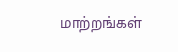மாற்றங்கள்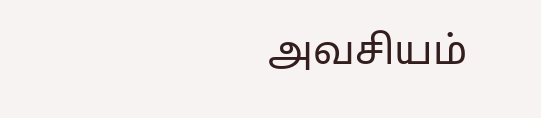அவசியம்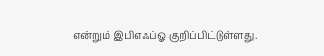என்றும் இபிஎஃப்ஓ குறிப்பிட்டுள்ளது.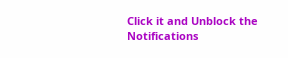Click it and Unblock the Notifications